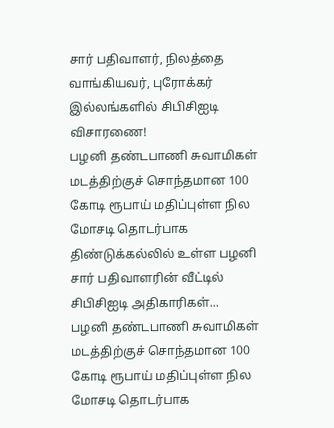சார் பதிவாளர், நிலத்தை வாங்கியவர், புரோக்கர் இல்லங்களில் சிபிசிஐடி விசாரணை!
பழனி தண்டபாணி சுவாமிகள் மடத்திற்குச் சொந்தமான 100 கோடி ரூபாய் மதிப்புள்ள நில மோசடி தொடர்பாக திண்டுக்கல்லில் உள்ள பழனி சார் பதிவாளரின் வீட்டில் சிபிசிஐடி அதிகாரிகள்...
பழனி தண்டபாணி சுவாமிகள் மடத்திற்குச் சொந்தமான 100 கோடி ரூபாய் மதிப்புள்ள நில மோசடி தொடர்பாக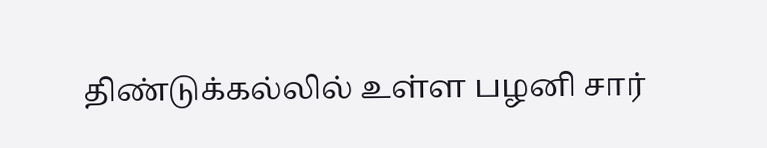திண்டுக்கல்லில் உள்ள பழனி சார்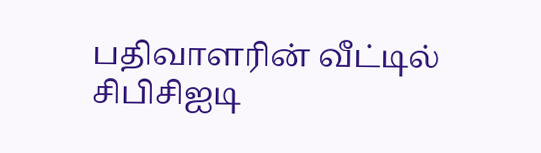பதிவாளரின் வீட்டில் சிபிசிஐடி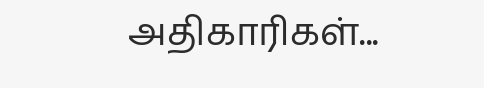அதிகாரிகள்...